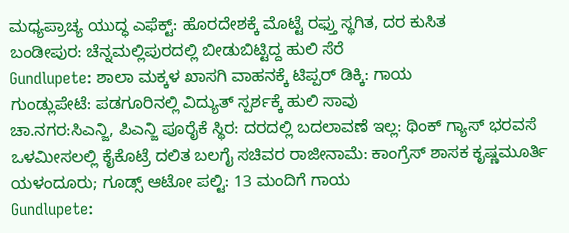ಮಧ್ಯಪ್ರಾಚ್ಯ ಯುದ್ಧ ಎಫೆಕ್ಟ್: ಹೊರದೇಶಕ್ಕೆ ಮೊಟ್ಟೆ ರಫ್ತು ಸ್ಥಗಿತ, ದರ ಕುಸಿತ
ಬಂಡೀಪುರ: ಚೆನ್ನಮಲ್ಲಿಪುರದಲ್ಲಿ ಬೀಡುಬಿಟ್ಟಿದ್ದ ಹುಲಿ ಸೆರೆ
Gundlupete: ಶಾಲಾ ಮಕ್ಕಳ ಖಾಸಗಿ ವಾಹನಕ್ಕೆ ಟಿಪ್ಪರ್ ಡಿಕ್ಕಿ: ಗಾಯ
ಗುಂಡ್ಲುಪೇಟೆ: ಪಡಗೂರಿನಲ್ಲಿ ವಿದ್ಯುತ್ ಸ್ಪರ್ಶಕ್ಕೆ ಹುಲಿ ಸಾವು
ಚಾ.ನಗರ:ಸಿಎನ್ಜಿ, ಪಿಎನ್ಜಿ ಪೂರೈಕೆ ಸ್ಥಿರ: ದರದಲ್ಲಿ ಬದಲಾವಣೆ ಇಲ್ಲ: ಥಿಂಕ್ ಗ್ಯಾಸ್ ಭರವಸೆ
ಒಳಮೀಸಲಲ್ಲಿ ಕೈಕೊಟ್ರೆ ದಲಿತ ಬಲಗೈ ಸಚಿವರ ರಾಜೀನಾಮೆ: ಕಾಂಗ್ರೆಸ್ ಶಾಸಕ ಕೃಷ್ಣಮೂರ್ತಿ
ಯಳಂದೂರು; ಗೂಡ್ಸ್ ಆಟೋ ಪಲ್ಟಿ: 13 ಮಂದಿಗೆ ಗಾಯ
Gundlupete: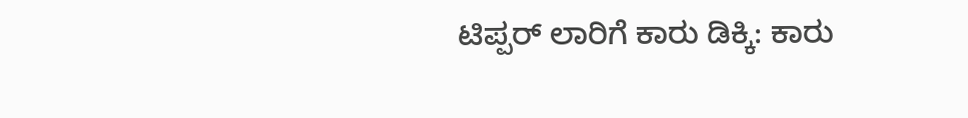ಟಿಪ್ಪರ್ ಲಾರಿಗೆ ಕಾರು ಡಿಕ್ಕಿ: ಕಾರು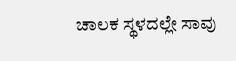ಚಾಲಕ ಸ್ಥಳದಲ್ಲೇ ಸಾವು